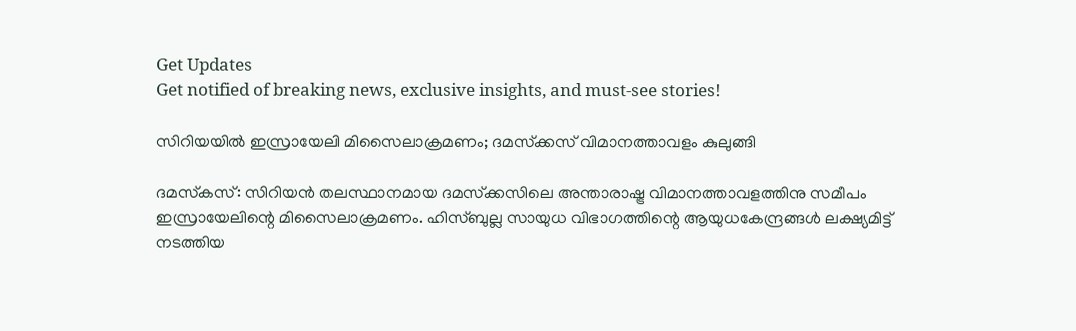Get Updates
Get notified of breaking news, exclusive insights, and must-see stories!

സിറിയയില്‍ ഇസ്രായേലി മിസൈലാക്രമണം; ദമസ്‌ക്കസ് വിമാനത്താവളം കുലുങ്ങി

ദമസ്‌കസ്: സിറിയന്‍ തലസ്ഥാനമായ ദമസ്‌ക്കസിലെ അന്താരാഷ്ട്ര വിമാനത്താവളത്തിനു സമീപം ഇസ്രായേലിന്റെ മിസൈലാക്രമണം. ഹിസ്ബുല്ല സായുധ വിഭാഗത്തിന്റെ ആയുധകേന്ദ്രങ്ങള്‍ ലക്ഷ്യമിട്ട് നടത്തിയ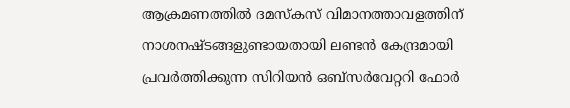ആക്രമണത്തില്‍ ദമസ്‌കസ് വിമാനത്താവളത്തിന് നാശനഷ്ടങ്ങളുണ്ടായതായി ലണ്ടന്‍ കേന്ദ്രമായി പ്രവര്‍ത്തിക്കുന്ന സിറിയന്‍ ഒബ്‌സര്‍വേറ്ററി ഫോര്‍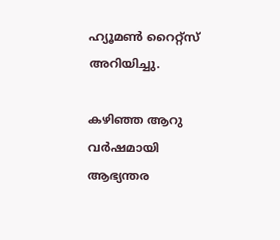ഹ്യൂമണ്‍ റൈറ്റ്‌സ് അറിയിച്ചു.

കഴിഞ്ഞ ആറു വര്‍ഷമായി ആഭ്യന്തര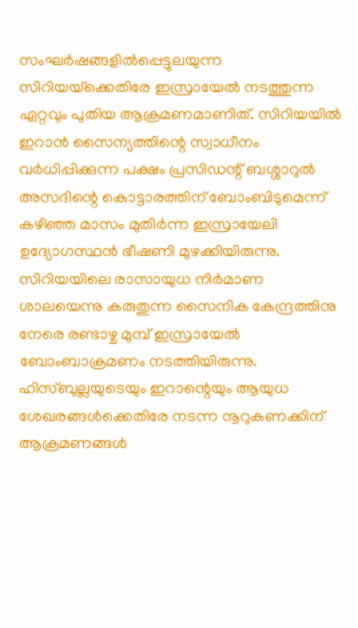സംഘര്‍ഷങ്ങളില്‍പ്പെട്ടുലയുന്ന സിറിയയ്‌ക്കെതിരേ ഇസ്രായേല്‍ നടത്തുന്ന ഏറ്റവും പുതിയ ആക്രമണമാണിത്. സിറിയയില്‍ ഇറാന്‍ സൈന്യത്തിന്റെ സ്വാധീനം വര്‍ധിപ്പിക്കുന്ന പക്ഷം പ്രസിഡന്റ് ബശ്ശാറുല്‍ അസദിന്റെ കൊട്ടാരത്തിന് ബോംബിടുമെന്ന് കഴിഞ്ഞ മാസം മുതിര്‍ന്ന ഇസ്രായേലി ഉദ്യോഗസ്ഥന്‍ ഭീഷണി മുഴക്കിയിരുന്നു. സിറിയയിലെ രാസായുധ നിര്‍മാണ ശാലയെന്നു കരുതുന്ന സൈനിക കേന്ദ്രത്തിനു നേരെ രണ്ടാഴ്ച മുമ്പ് ഇസ്രായേല്‍ ബോംബാക്രമണം നടത്തിയിരുന്നു. ഹിസ്ബുല്ലയുടെയും ഇറാന്റെയും ആയുധ ശേഖരങ്ങള്‍ക്കെതിരേ നടന്ന നൂറുകണക്കിന് ആക്രമണങ്ങള്‍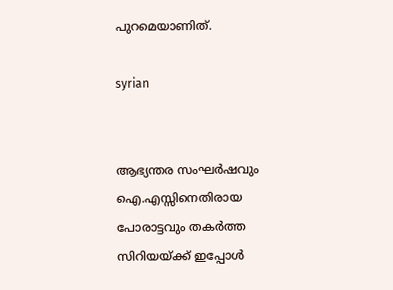പുറമെയാണിത്.

syrian


ആഭ്യന്തര സംഘര്‍ഷവും ഐ.എസ്സിനെതിരായ പോരാട്ടവും തകര്‍ത്ത സിറിയയ്ക്ക് ഇപ്പോള്‍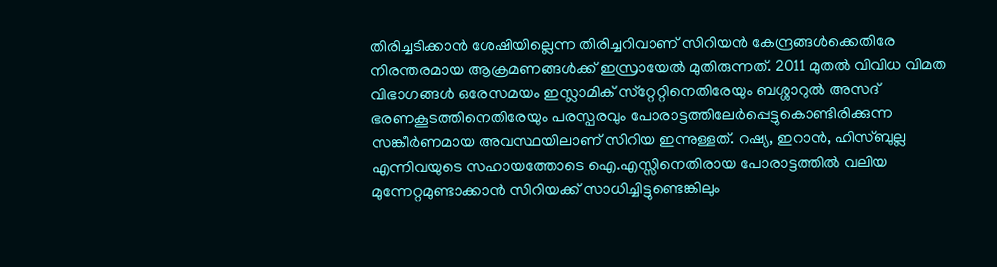തിരിച്ചടിക്കാന്‍ ശേഷിയില്ലെന്ന തിരിച്ചറിവാണ് സിറിയന്‍ കേന്ദ്രങ്ങള്‍ക്കെതിരേ നിരന്തരമായ ആക്രമണങ്ങള്‍ക്ക് ഇസ്രായേല്‍ മുതിരുന്നത്. 2011 മുതല്‍ വിവിധ വിമത വിഭാഗങ്ങള്‍ ഒരേസമയം ഇസ്ലാമിക് സ്‌റ്റേറ്റിനെതിരേയും ബശ്ശാറുല്‍ അസദ് ഭരണകൂടത്തിനെതിരേയും പരസ്പരവും പോരാട്ടത്തിലേര്‍പ്പെട്ടുകൊണ്ടിരിക്കുന്ന സങ്കീര്‍ണമായ അവസ്ഥയിലാണ് സിറിയ ഇന്നുള്ളത്. റഷ്യ, ഇറാന്‍, ഹിസ്ബുല്ല എന്നിവയുടെ സഹായത്തോടെ ഐ.എസ്സിനെതിരായ പോരാട്ടത്തില്‍ വലിയ മുന്നേറ്റമുണ്ടാക്കാന്‍ സിറിയക്ക് സാധിച്ചിട്ടുണ്ടെങ്കിലും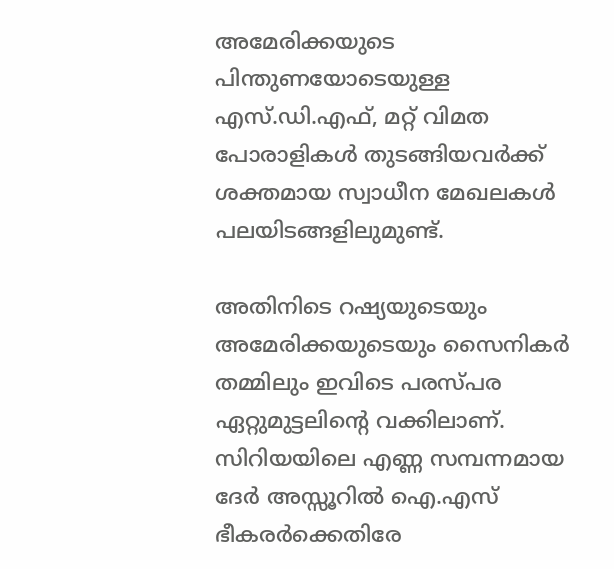അമേരിക്കയുടെ പിന്തുണയോടെയുള്ള എസ്.ഡി.എഫ്, മറ്റ് വിമത പോരാളികള്‍ തുടങ്ങിയവര്‍ക്ക് ശക്തമായ സ്വാധീന മേഖലകള്‍ പലയിടങ്ങളിലുമുണ്ട്.

അതിനിടെ റഷ്യയുടെയും അമേരിക്കയുടെയും സൈനികര്‍ തമ്മിലും ഇവിടെ പരസ്പര ഏറ്റുമുട്ടലിന്റെ വക്കിലാണ്. സിറിയയിലെ എണ്ണ സമ്പന്നമായ ദേര്‍ അസ്സൂറില്‍ ഐ.എസ് ഭീകരര്‍ക്കെതിരേ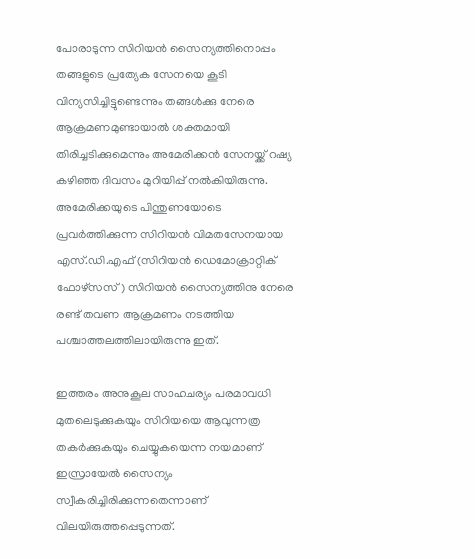പോരാടുന്ന സിറിയന്‍ സൈന്യത്തിനൊപ്പം തങ്ങളുടെ പ്രത്യേക സേനയെ കൂടി വിന്യസിച്ചിട്ടുണ്ടെന്നും തങ്ങള്‍ക്കു നേരെ ആക്രമണമുണ്ടായാല്‍ ശക്തമായി തിരിച്ചടിക്കുമെന്നും അമേരിക്കന്‍ സേനയ്ക്ക് റഷ്യ കഴിഞ്ഞ ദിവസം മുറിയിപ്പ് നല്‍കിയിരുന്നു. അമേരിക്കയുടെ പിന്തുണയോടെ പ്രവര്‍ത്തിക്കുന്ന സിറിയന്‍ വിമതസേനയായ എസ്.ഡി.എഫ് (സിറിയന്‍ ഡെമോക്രാറ്റിക് ഫോഴ്‌സസ്) സിറിയന്‍ സൈന്യത്തിനു നേരെ രണ്ട് തവണ ആക്രമണം നടത്തിയ പശ്ചാത്തലത്തിലായിരുന്നു ഇത്.

ഇത്തരം അനുകൂല സാഹചര്യം പരമാവധി മുതലെടുക്കുകയും സിറിയയെ ആവുന്നത്ര തകര്‍ക്കുകയും ചെയ്യുകയെന്ന നയമാണ് ഇസ്രായേല്‍ സൈന്യം സ്വീകരിച്ചിരിക്കുന്നതെന്നാണ് വിലയിരുത്തപ്പെടുന്നത്.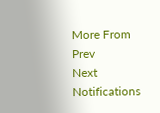More From
Prev
Next
Notifications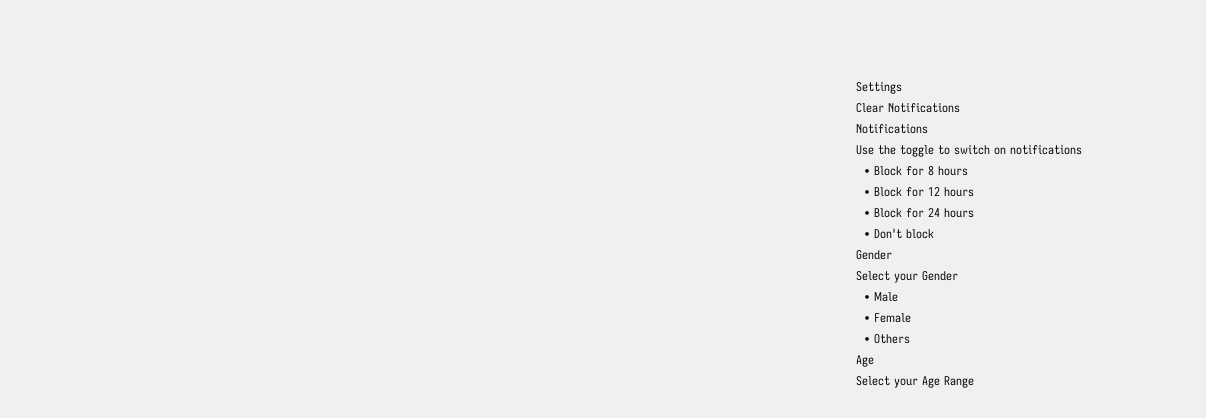Settings
Clear Notifications
Notifications
Use the toggle to switch on notifications
  • Block for 8 hours
  • Block for 12 hours
  • Block for 24 hours
  • Don't block
Gender
Select your Gender
  • Male
  • Female
  • Others
Age
Select your Age Range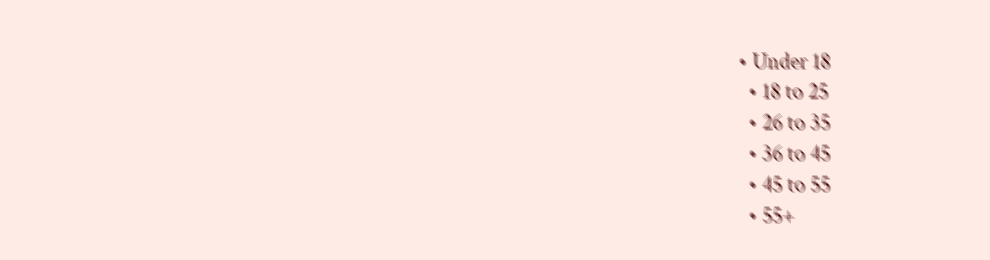• Under 18
  • 18 to 25
  • 26 to 35
  • 36 to 45
  • 45 to 55
  • 55+